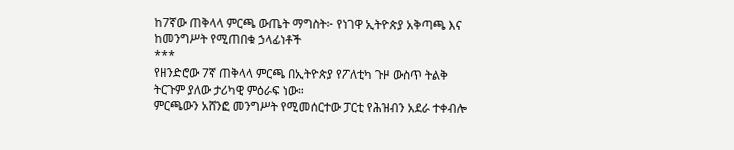ከ7ኛው ጠቅላላ ምርጫ ውጤት ማግስት፦ የነገዋ ኢትዮጵያ አቅጣጫ እና ከመንግሥት የሚጠበቁ ኃላፊነቶች
***
የዘንድሮው 7ኛ ጠቅላላ ምርጫ በኢትዮጵያ የፖለቲካ ጉዞ ውስጥ ትልቅ ትርጉም ያለው ታሪካዊ ምዕራፍ ነው።
ምርጫውን አሸንፎ መንግሥት የሚመሰርተው ፓርቲ የሕዝብን አደራ ተቀብሎ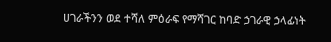ሀገራችንን ወደ ተሻለ ምዕራፍ የማሻገር ከባድ ኃገራዊ ኃላፊነት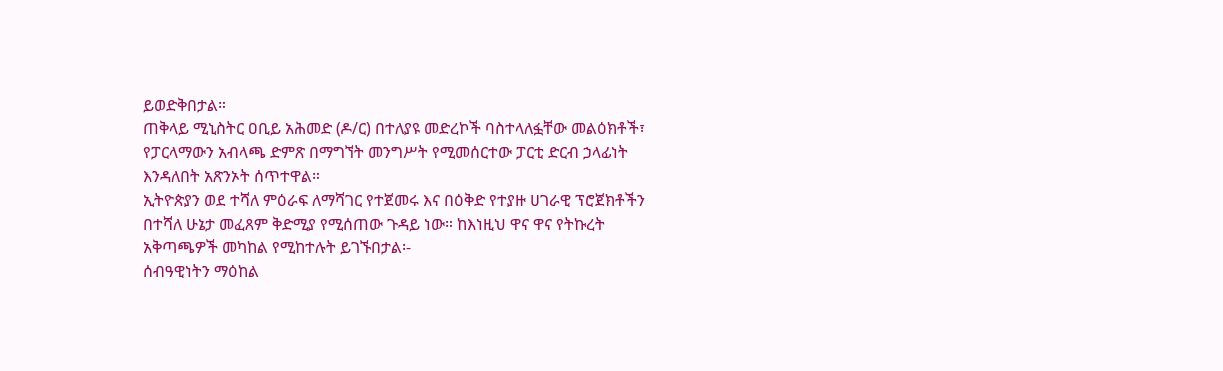ይወድቅበታል።
ጠቅላይ ሚኒስትር ዐቢይ አሕመድ (ዶ/ር) በተለያዩ መድረኮች ባስተላለፏቸው መልዕክቶች፣ የፓርላማውን አብላጫ ድምጽ በማግኘት መንግሥት የሚመሰርተው ፓርቲ ድርብ ኃላፊነት እንዳለበት አጽንኦት ሰጥተዋል።
ኢትዮጵያን ወደ ተሻለ ምዕራፍ ለማሻገር የተጀመሩ እና በዕቅድ የተያዙ ሀገራዊ ፕሮጀክቶችን በተሻለ ሁኔታ መፈጸም ቅድሚያ የሚሰጠው ጉዳይ ነው። ከእነዚህ ዋና ዋና የትኩረት አቅጣጫዎች መካከል የሚከተሉት ይገኙበታል፡-
ሰብዓዊነትን ማዕከል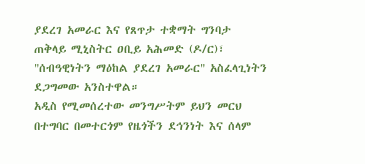ያደረገ አመራር እና የጸጥታ ተቋማት ግንባታ
ጠቅላይ ሚኒስትር ዐቢይ አሕመድ (ዶ/ር)፣ "ሰብዓዊነትን ማዕከል ያደረገ አመራር" አስፈላጊነትን ደጋግመው አንስተዋል።
አዲስ የሚመሰረተው መንግሥትም ይህን መርህ በተግባር በመተርጎም የዜጎችን ደኅንነት እና ሰላም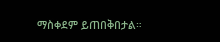ማስቀደም ይጠበቅበታል።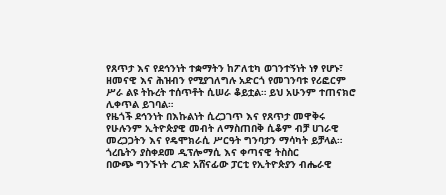የጸጥታ እና የደኅንነት ተቋማትን ከፖለቲካ ወገንተኝነት ነፃ የሆኑ፣ ዘመናዊ እና ሕዝብን የሚያገለግሉ አድርጎ የመገንባቱ የሪፎርም ሥራ ልዩ ትኩረት ተሰጥቶት ሲሠራ ቆይቷል። ይህ አሁንም ተጠናክሮ ሊቀጥል ይገባል።
የዜጎች ደኅንነት በእኩልነት ሲረጋገጥ እና የጸጥታ መዋቅሩ የሁሉንም ኢትዮጵያዊ መብት ለማስጠበቅ ሲቆም ብቻ ሀገራዊ መረጋጋትን እና የዴሞክራሲ ሥርዓት ግንባታን ማሳካት ይቻላል።
ጎረቤትን ያስቀደመ ዲፕሎማሲ እና ቀጣናዊ ትስስር
በውጭ ግንኙነት ረገድ አሸናፊው ፓርቲ የኢትዮጵያን ብሔራዊ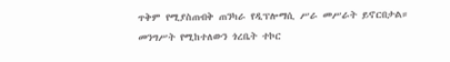ጥቅም የሚያስጠብቅ ጠንካራ የዲፕሎማሲ ሥራ መሥራት ይኖርበታል።
መንግሥት የሚከተለውን ጎረቤት ተኮር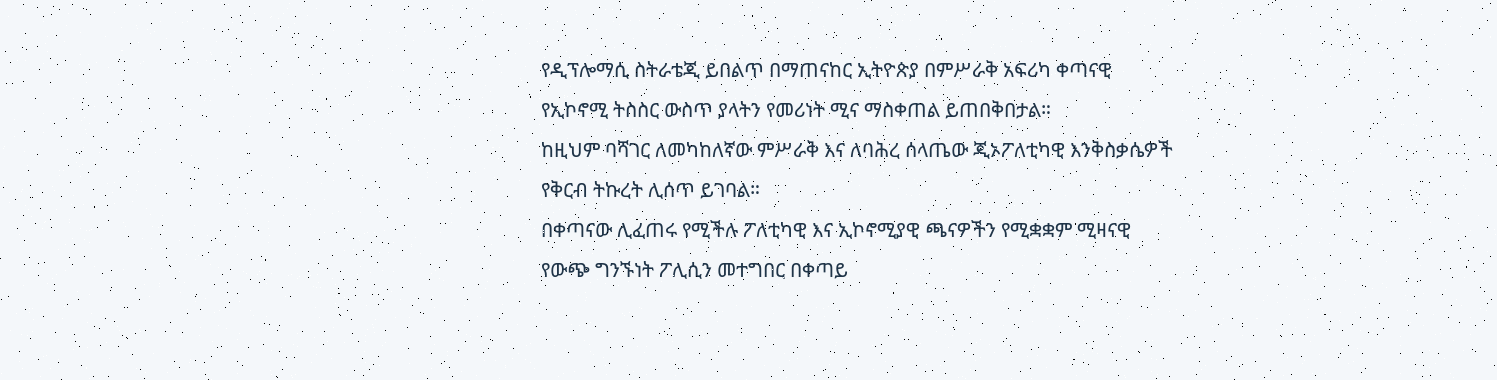የዲፕሎማሲ ስትራቴጂ ይበልጥ በማጠናከር ኢትዮጵያ በምሥራቅ አፍሪካ ቀጣናዊ የኢኮኖሚ ትስስር ውስጥ ያላትን የመሪነት ሚና ማስቀጠል ይጠበቅበታል።
ከዚህም ባሻገር ለመካከለኛው ምሥራቅ እና ለባሕረ ሰላጤው ጂኦፖለቲካዊ እንቅስቃሴዎች የቅርብ ትኩረት ሊሰጥ ይገባል።
በቀጣናው ሊፈጠሩ የሚችሉ ፖለቲካዊ እና ኢኮኖሚያዊ ጫናዎችን የሚቋቋም ሚዛናዊ የውጭ ግንኙነት ፖሊሲን መተግበር በቀጣይ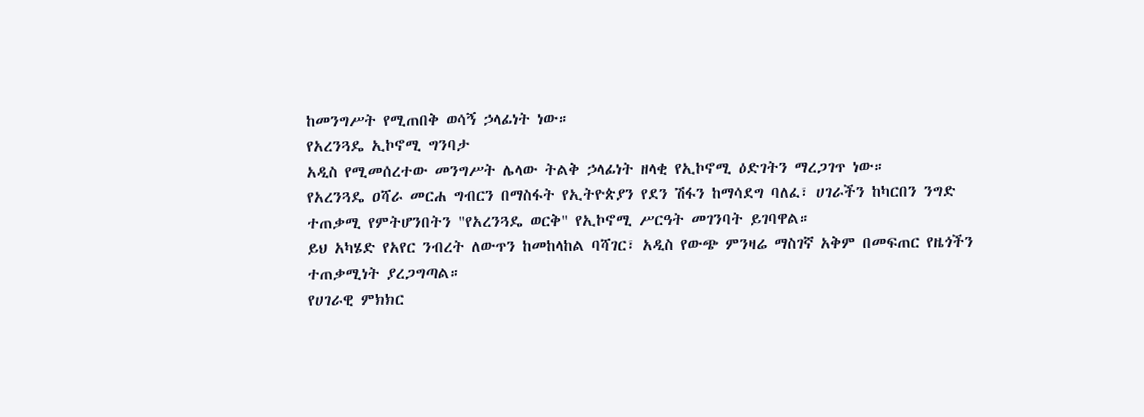ከመንግሥት የሚጠበቅ ወሳኝ ኃላፊነት ነው።
የአረንጓዴ ኢኮኖሚ ግንባታ
አዲስ የሚመሰረተው መንግሥት ሌላው ትልቅ ኃላፊነት ዘላቂ የኢኮኖሚ ዕድገትን ማረጋገጥ ነው።
የአረንጓዴ ዐሻራ መርሐ ግብርን በማስፋት የኢትዮጵያን የደን ሽፋን ከማሳደግ ባለፈ፣ ሀገራችን ከካርበን ንግድ ተጠቃሚ የምትሆንበትን "የአረንጓዴ ወርቅ" የኢኮኖሚ ሥርዓት መገንባት ይገባዋል።
ይህ አካሄድ የአየር ንብረት ለውጥን ከመከላከል ባሻገር፣ አዲስ የውጭ ምንዛሬ ማስገኛ አቅም በመፍጠር የዜጎችን ተጠቃሚነት ያረጋግጣል።
የሀገራዊ ምክክር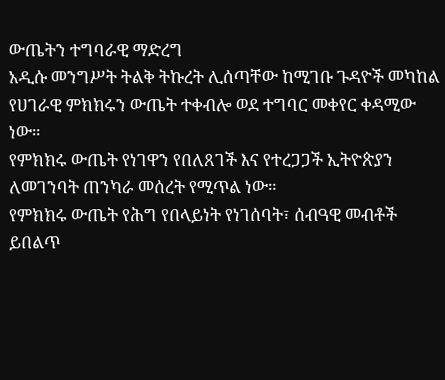ውጤትን ተግባራዊ ማድረግ
አዲሱ መንግሥት ትልቅ ትኩረት ሊሰጣቸው ከሚገቡ ጉዳዮች መካከል የሀገራዊ ምክክሩን ውጤት ተቀብሎ ወደ ተግባር መቀየር ቀዳሚው ነው።
የምክክሩ ውጤት የነገዋን የበለጸገች እና የተረጋጋች ኢትዮጵያን ለመገንባት ጠንካራ መሰረት የሚጥል ነው።
የምክክሩ ውጤት የሕግ የበላይነት የነገሰባት፣ ሰብዓዊ መብቶች ይበልጥ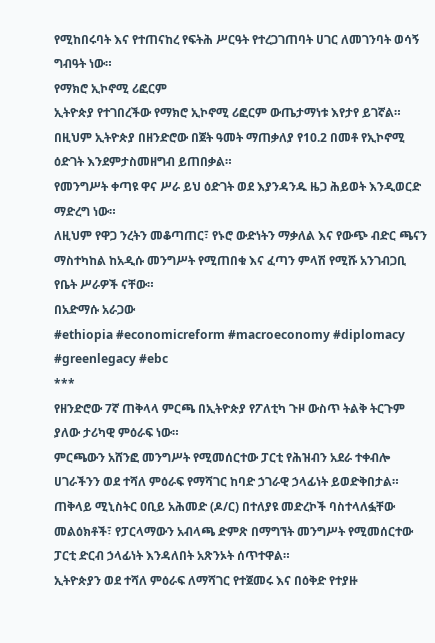የሚከበሩባት እና የተጠናከረ የፍትሕ ሥርዓት የተረጋገጠባት ሀገር ለመገንባት ወሳኝ ግብዓት ነው።
የማክሮ ኢኮኖሚ ሪፎርም
ኢትዮጵያ የተገበረችው የማክሮ ኢኮኖሚ ሪፎርም ውጤታማነቱ እየታየ ይገኛል። በዚህም ኢትዮጵያ በዘንድሮው በጀት ዓመት ማጠቃለያ የ10.2 በመቶ የኢኮኖሚ ዕድገት እንደምታስመዘግብ ይጠበቃል።
የመንግሥት ቀጣዩ ዋና ሥራ ይህ ዕድገት ወደ እያንዳንዱ ዜጋ ሕይወት እንዲወርድ ማድረግ ነው።
ለዚህም የዋጋ ንረትን መቆጣጠር፣ የኑሮ ውድነትን ማቃለል እና የውጭ ብድር ጫናን ማስተካከል ከአዲሱ መንግሥት የሚጠበቁ እና ፈጣን ምላሽ የሚሹ አንገብጋቢ የቤት ሥራዎች ናቸው።
በአድማሱ አራጋው
#ethiopia #economicreform #macroeconomy #diplomacy #greenlegacy #ebc
***
የዘንድሮው 7ኛ ጠቅላላ ምርጫ በኢትዮጵያ የፖለቲካ ጉዞ ውስጥ ትልቅ ትርጉም ያለው ታሪካዊ ምዕራፍ ነው።
ምርጫውን አሸንፎ መንግሥት የሚመሰርተው ፓርቲ የሕዝብን አደራ ተቀብሎ ሀገራችንን ወደ ተሻለ ምዕራፍ የማሻገር ከባድ ኃገራዊ ኃላፊነት ይወድቅበታል።
ጠቅላይ ሚኒስትር ዐቢይ አሕመድ (ዶ/ር) በተለያዩ መድረኮች ባስተላለፏቸው መልዕክቶች፣ የፓርላማውን አብላጫ ድምጽ በማግኘት መንግሥት የሚመሰርተው ፓርቲ ድርብ ኃላፊነት እንዳለበት አጽንኦት ሰጥተዋል።
ኢትዮጵያን ወደ ተሻለ ምዕራፍ ለማሻገር የተጀመሩ እና በዕቅድ የተያዙ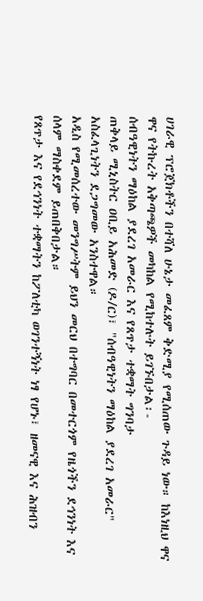ሀገራዊ ፕሮጀክቶችን በተሻለ ሁኔታ መፈጸም ቅድሚያ የሚሰጠው ጉዳይ ነው። ከእነዚህ ዋና ዋና የትኩረት አቅጣጫዎች መካከል የሚከተሉት ይገኙበታል፡-
ሰብዓዊነትን ማዕከል ያደረገ አመራር እና የጸጥታ ተቋማት ግንባታ
ጠቅላይ ሚኒስትር ዐቢይ አሕመድ (ዶ/ር)፣ "ሰብዓዊነትን ማዕከል ያደረገ አመራር" አስፈላጊነትን ደጋግመው አንስተዋል።
አዲስ የሚመሰረተው መንግሥትም ይህን መርህ በተግባር በመተርጎም የዜጎችን ደኅንነት እና ሰላም ማስቀደም ይጠበቅበታል።
የጸጥታ እና የደኅንነት ተቋማትን ከፖለቲካ ወገንተኝነት ነፃ የሆኑ፣ ዘመናዊ እና ሕዝብን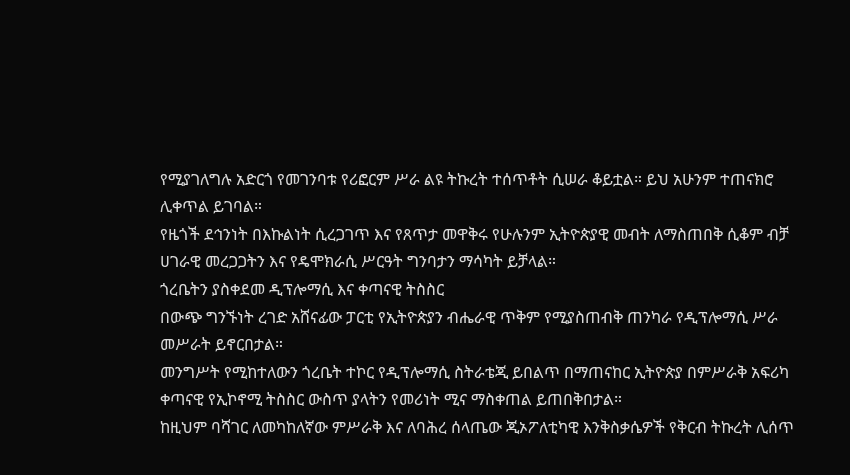የሚያገለግሉ አድርጎ የመገንባቱ የሪፎርም ሥራ ልዩ ትኩረት ተሰጥቶት ሲሠራ ቆይቷል። ይህ አሁንም ተጠናክሮ ሊቀጥል ይገባል።
የዜጎች ደኅንነት በእኩልነት ሲረጋገጥ እና የጸጥታ መዋቅሩ የሁሉንም ኢትዮጵያዊ መብት ለማስጠበቅ ሲቆም ብቻ ሀገራዊ መረጋጋትን እና የዴሞክራሲ ሥርዓት ግንባታን ማሳካት ይቻላል።
ጎረቤትን ያስቀደመ ዲፕሎማሲ እና ቀጣናዊ ትስስር
በውጭ ግንኙነት ረገድ አሸናፊው ፓርቲ የኢትዮጵያን ብሔራዊ ጥቅም የሚያስጠብቅ ጠንካራ የዲፕሎማሲ ሥራ መሥራት ይኖርበታል።
መንግሥት የሚከተለውን ጎረቤት ተኮር የዲፕሎማሲ ስትራቴጂ ይበልጥ በማጠናከር ኢትዮጵያ በምሥራቅ አፍሪካ ቀጣናዊ የኢኮኖሚ ትስስር ውስጥ ያላትን የመሪነት ሚና ማስቀጠል ይጠበቅበታል።
ከዚህም ባሻገር ለመካከለኛው ምሥራቅ እና ለባሕረ ሰላጤው ጂኦፖለቲካዊ እንቅስቃሴዎች የቅርብ ትኩረት ሊሰጥ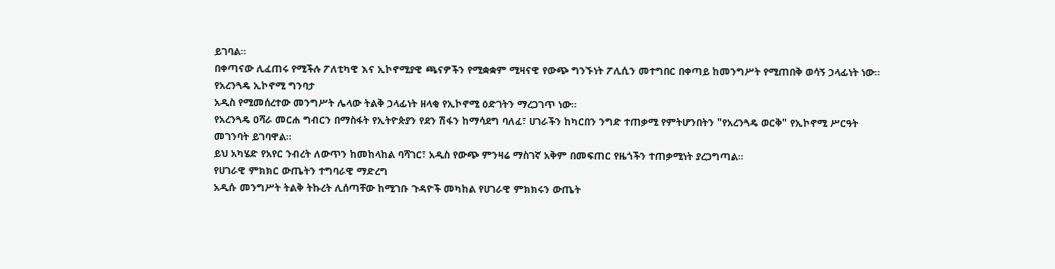ይገባል።
በቀጣናው ሊፈጠሩ የሚችሉ ፖለቲካዊ እና ኢኮኖሚያዊ ጫናዎችን የሚቋቋም ሚዛናዊ የውጭ ግንኙነት ፖሊሲን መተግበር በቀጣይ ከመንግሥት የሚጠበቅ ወሳኝ ኃላፊነት ነው።
የአረንጓዴ ኢኮኖሚ ግንባታ
አዲስ የሚመሰረተው መንግሥት ሌላው ትልቅ ኃላፊነት ዘላቂ የኢኮኖሚ ዕድገትን ማረጋገጥ ነው።
የአረንጓዴ ዐሻራ መርሐ ግብርን በማስፋት የኢትዮጵያን የደን ሽፋን ከማሳደግ ባለፈ፣ ሀገራችን ከካርበን ንግድ ተጠቃሚ የምትሆንበትን "የአረንጓዴ ወርቅ" የኢኮኖሚ ሥርዓት መገንባት ይገባዋል።
ይህ አካሄድ የአየር ንብረት ለውጥን ከመከላከል ባሻገር፣ አዲስ የውጭ ምንዛሬ ማስገኛ አቅም በመፍጠር የዜጎችን ተጠቃሚነት ያረጋግጣል።
የሀገራዊ ምክክር ውጤትን ተግባራዊ ማድረግ
አዲሱ መንግሥት ትልቅ ትኩረት ሊሰጣቸው ከሚገቡ ጉዳዮች መካከል የሀገራዊ ምክክሩን ውጤት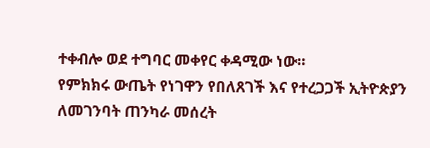ተቀብሎ ወደ ተግባር መቀየር ቀዳሚው ነው።
የምክክሩ ውጤት የነገዋን የበለጸገች እና የተረጋጋች ኢትዮጵያን ለመገንባት ጠንካራ መሰረት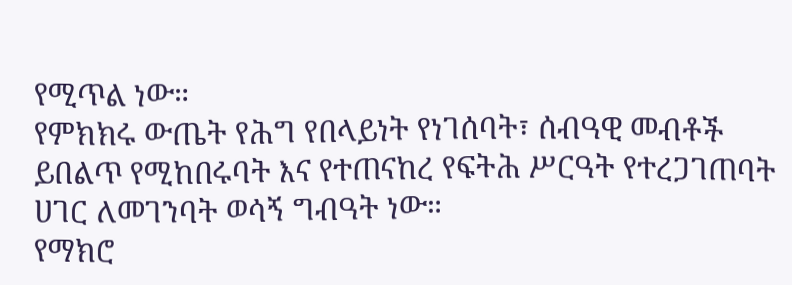የሚጥል ነው።
የምክክሩ ውጤት የሕግ የበላይነት የነገሰባት፣ ሰብዓዊ መብቶች ይበልጥ የሚከበሩባት እና የተጠናከረ የፍትሕ ሥርዓት የተረጋገጠባት ሀገር ለመገንባት ወሳኝ ግብዓት ነው።
የማክሮ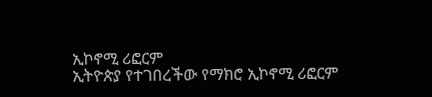ኢኮኖሚ ሪፎርም
ኢትዮጵያ የተገበረችው የማክሮ ኢኮኖሚ ሪፎርም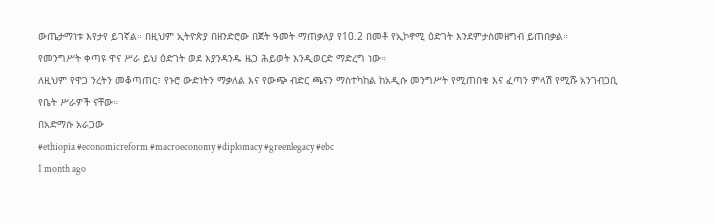ውጤታማነቱ እየታየ ይገኛል። በዚህም ኢትዮጵያ በዘንድሮው በጀት ዓመት ማጠቃለያ የ10.2 በመቶ የኢኮኖሚ ዕድገት እንደምታስመዘግብ ይጠበቃል።
የመንግሥት ቀጣዩ ዋና ሥራ ይህ ዕድገት ወደ እያንዳንዱ ዜጋ ሕይወት እንዲወርድ ማድረግ ነው።
ለዚህም የዋጋ ንረትን መቆጣጠር፣ የኑሮ ውድነትን ማቃለል እና የውጭ ብድር ጫናን ማስተካከል ከአዲሱ መንግሥት የሚጠበቁ እና ፈጣን ምላሽ የሚሹ አንገብጋቢ የቤት ሥራዎች ናቸው።
በአድማሱ አራጋው
#ethiopia #economicreform #macroeconomy #diplomacy #greenlegacy #ebc
1 month ago